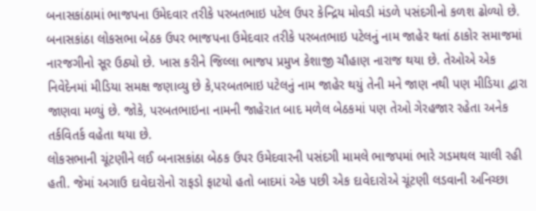બનાસકાંઠામાં ભાજપના ઉમેદવાર તરીકે પરબતભાઇ પટેલ ઉપર કેન્દ્રિય મોવડી મંડળે પસંદગીનો કળશ ઢોળ્યો છે. બનાસકાંઠા લોકસભા બેઠક ઉપર ભાજપના ઉમેદવાર તરીકે પરબતભાઇ પટેલનું નામ જાહેર થતાં ઠાકોર સમાજમાં નારજગીનો સૂર ઉઠ્યો છે. ખાસ કરીને જિલ્લા ભાજપ પ્રમુખ કેશાજી ચૌહાણ નારાજ થયા છે. તેઓએ એક નિવેદેનમાં મીડિયા સમક્ષ જણાવ્યુ છે કે,પરબતભાઇ પટેલનું નામ જાહેર થયું તેની મને જાણ નથી પણ મીડિયા દ્વારા જાણવા મળ્યું છે. જોકે, પરબતભાઇના નામની જાહેરાત બાદ મળેલ બેઠકમાં પણ તેઓ ગેરહજાર રહેતા અનેક તર્કવિતર્ક વહેતા થયા છે.
લોકસભાની ચૂંટણીને લઈ બનાસકાંઠા બેઠક ઉપર ઉમેદવારની પસંદગી મામલે ભાજપમાં ભારે ગડમથલ ચાલી રહી હતી. જેમાં અગાઉ દાવેદારોનો રાફડો ફાટયો હતો બાદમાં એક પછી એક દાવેદારોએ ચૂંટણી લડવાની અનિચ્છા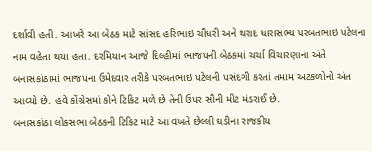દર્શાવી હતી. આખરે આ બેઠક માટે સાંસદ હરિભાઇ ચૌધરી અને થરાદ ધારાસભ્ય પરબતભાઇ પટેલના નામ વહેતા થયા હતા. દરમિયાન આજે દિલ્હીમાં ભાજપની બેઠકમાં ચર્ચા વિચારણાના અંતે બનાસકાંઠામાં ભાજપના ઉમેદવાર તરીકે પરબતભાઇ પટેલની પસંદગી કરતાં તમામ અટકળોનો અંત આવ્યો છે. હવે કોંગ્રેસમાં કોને ટિકિટ મળે છે તેની ઉપર સૌની મીટ મંડરાઈ છે.
બનાસકાંઠા લોકસભા બેઠકની ટિકિટ માટે આ વખતે છેલ્લી ઘડીના રાજકીય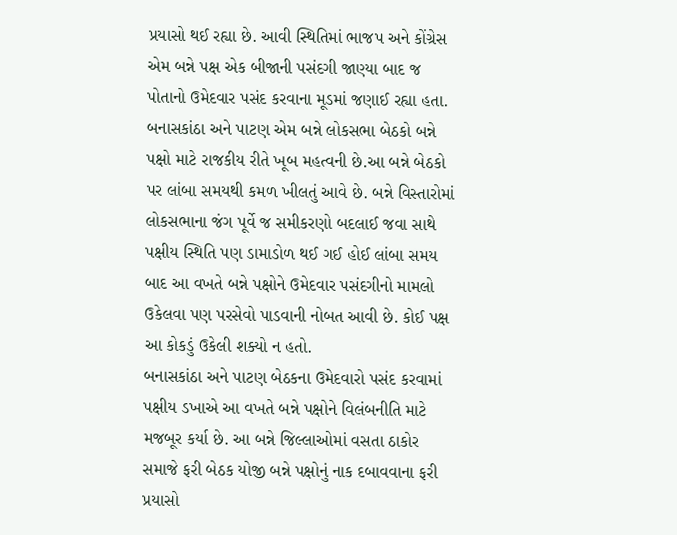પ્રયાસો થઈ રહ્યા છે. આવી સ્થિતિમાં ભાજપ અને કોંગ્રેસ એમ બન્ને પક્ષ એક બીજાની પસંદગી જાણ્યા બાદ જ પોતાનો ઉમેદવાર પસંદ કરવાના મૂડમાં જણાઈ રહ્યા હતા.
બનાસકાંઠા અને પાટણ એમ બન્ને લોકસભા બેઠકો બન્ને પક્ષો માટે રાજકીય રીતે ખૂબ મહત્વની છે.આ બન્ને બેઠકો પર લાંબા સમયથી કમળ ખીલતું આવે છે. બન્ને વિસ્તારોમાં લોકસભાના જંગ પૂર્વે જ સમીકરણો બદલાઈ જવા સાથે પક્ષીય સ્થિતિ પણ ડામાડોળ થઈ ગઈ હોઈ લાંબા સમય બાદ આ વખતે બન્ને પક્ષોને ઉમેદવાર પસંદગીનો મામલો ઉકેલવા પણ પરસેવો પાડવાની નોબત આવી છે. કોઈ પક્ષ આ કોકડું ઉકેલી શક્યો ન હતો.
બનાસકાંઠા અને પાટણ બેઠકના ઉમેદવારો પસંદ કરવામાં પક્ષીય ડખાએ આ વખતે બન્ને પક્ષોને વિલંબનીતિ માટે મજબૂર કર્યા છે. આ બન્ને જિલ્લાઓમાં વસતા ઠાકોર સમાજે ફરી બેઠક યોજી બન્ને પક્ષોનું નાક દબાવવાના ફરી પ્રયાસો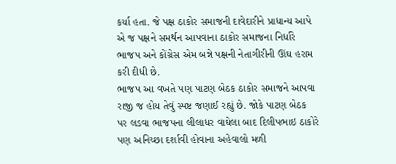કર્યા હતા. જે પક્ષ ઠાકોર સમાજની દાવેદારીને પ્રાધાન્ય આપે એ જ પક્ષને સમર્થન આપવાના ઠાકોર સમાજના નિર્ધારે ભાજપ અને કોંગ્રેસ એમ બન્ને પક્ષની નેતાગીરીની ઊંઘ હરામ કરી દીધી છે.
ભાજપ આ વખતે પણ પાટણ બેઠક ઠાકોર સમાજને આપવા રાજી જ હોય તેવું સ્પષ્ટ જણાઈ રહ્યું છે. જોકે પાટણ બેઠક પર લડવા ભાજપના લીલાધર વાઘેલા બાદ દિલીપભાઇ ઠાકોરે પણ અનિચ્છા દર્શાવી હોવાના અહેવાલો મળી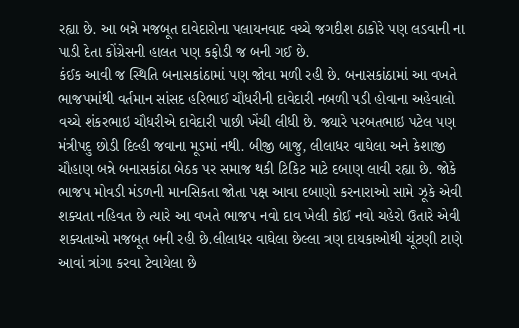રહ્યા છે. આ બન્ને મજબૂત દાવેદારોના પલાયનવાદ વચ્ચે જગદીશ ઠાકોરે પણ લડવાની ના પાડી દેતા કોંગ્રેસની હાલત પણ કફોડી જ બની ગઈ છે.
કંઈક આવી જ સ્થિતિ બનાસકાંઠામાં પણ જોવા મળી રહી છે. બનાસકાંઠામાં આ વખતે ભાજપમાંથી વર્તમાન સાંસદ હરિભાઈ ચૌધરીની દાવેદારી નબળી પડી હોવાના અહેવાલો વચ્ચે શંકરભાઇ ચૌધરીએ દાવેદારી પાછી ખેંચી લીધી છે. જ્યારે પરબતભાઇ પટેલ પણ મંત્રીપદુ છોડી દિલ્હી જવાના મૂડમાં નથી. બીજી બાજુ, લીલાધર વાઘેલા અને કેશાજી ચૌહાણ બન્ને બનાસકાંઠા બેઠક પર સમાજ થકી ટિકિટ માટે દબાણ લાવી રહ્યા છે. જોકે ભાજપ મોવડી મંડળની માનસિકતા જોતા પક્ષ આવા દબાણો કરનારાઓ સામે ઝૂકે એવી શક્યતા નહિવત છે ત્યારે આ વખતે ભાજપ નવો દાવ ખેલી કોઈ નવો ચહેરો ઉતારે એવી શક્યતાઓ મજબૂત બની રહી છે.લીલાધર વાઘેલા છેલ્લા ત્રણ દાયકાઓથી ચૂંટણી ટાણે આવાં ત્રાંગા કરવા ટેવાયેલા છે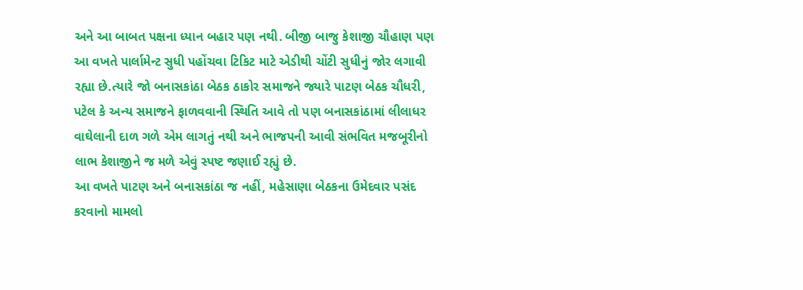અને આ બાબત પક્ષના ધ્યાન બહાર પણ નથી. બીજી બાજુ કેશાજી ચૌહાણ પણ આ વખતે પાર્લામેન્ટ સુધી પહોંચવા ટિકિટ માટે એડીથી ચોંટી સુધીનું જોર લગાવી રહ્યા છે.ત્યારે જો બનાસકાંઠા બેઠક ઠાકોર સમાજને જ્યારે પાટણ બેઠક ચૌધરી, પટેલ કે અન્ય સમાજને ફાળવવાની સ્થિતિ આવે તો પણ બનાસકાંઠામાં લીલાધર વાઘેલાની દાળ ગળે એમ લાગતું નથી અને ભાજપની આવી સંભવિત મજબૂરીનો લાભ કેશાજીને જ મળે એવું સ્પષ્ટ જણાઈ રહ્યું છે.
આ વખતે પાટણ અને બનાસકાંઠા જ નહીં, મહેસાણા બેઠકના ઉમેદવાર પસંદ કરવાનો મામલો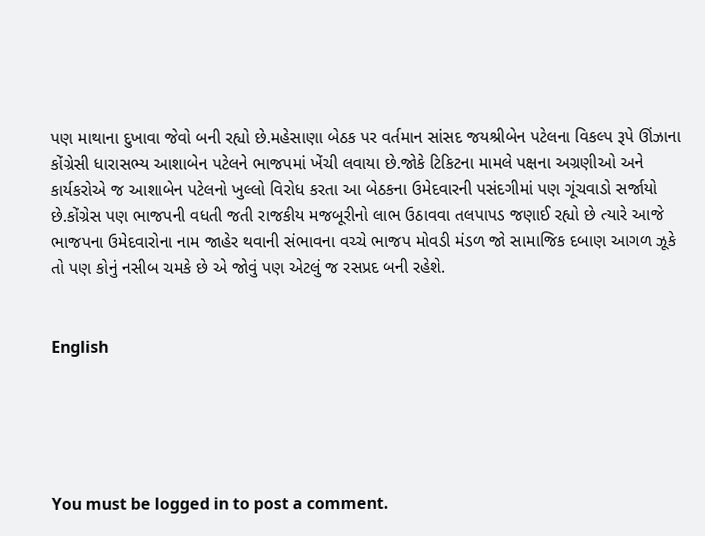પણ માથાના દુખાવા જેવો બની રહ્યો છે.મહેસાણા બેઠક પર વર્તમાન સાંસદ જયશ્રીબેન પટેલના વિકલ્પ રૂપે ઊંઝાના કોંગ્રેસી ધારાસભ્ય આશાબેન પટેલને ભાજપમાં ખેંચી લવાયા છે.જોકે ટિકિટના મામલે પક્ષના અગ્રણીઓ અને કાર્યકરોએ જ આશાબેન પટેલનો ખુલ્લો વિરોધ કરતા આ બેઠકના ઉમેદવારની પસંદગીમાં પણ ગૂંચવાડો સર્જાયો છે.કોંગ્રેસ પણ ભાજપની વધતી જતી રાજકીય મજબૂરીનો લાભ ઉઠાવવા તલપાપડ જણાઈ રહ્યો છે ત્યારે આજે ભાજપના ઉમેદવારોના નામ જાહેર થવાની સંભાવના વચ્ચે ભાજપ મોવડી મંડળ જો સામાજિક દબાણ આગળ ઝૂકે તો પણ કોનું નસીબ ચમકે છે એ જોવું પણ એટલું જ રસપ્રદ બની રહેશે.


English





You must be logged in to post a comment.